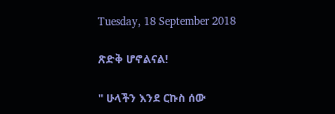Tuesday, 18 September 2018

ጽድቅ ሆኖልናል!

" ሁላችን እንደ ርኩስ ሰው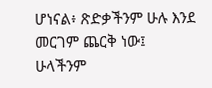ሆነናል፥ ጽድቃችንም ሁሉ እንደ መርገም ጨርቅ ነው፤ ሁላችንም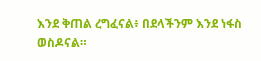እንደ ቅጠል ረግፈናል፥ በደላችንም እንደ ነፋስ ወስዶናል።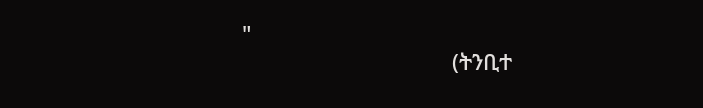"
                                   (ትንቢተ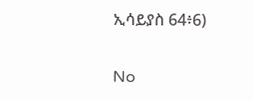ኢሳይያስ 64፥6)

No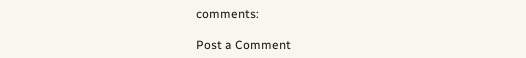comments:

Post a Comment